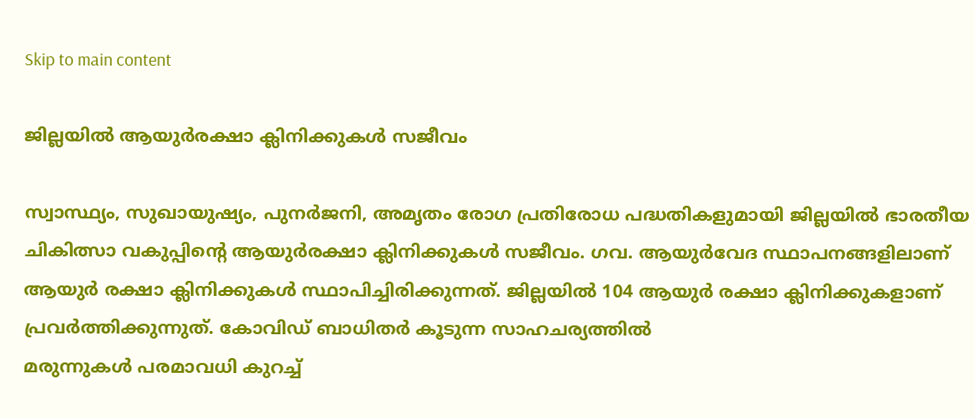Skip to main content

ജില്ലയില്‍ ആയുര്‍രക്ഷാ ക്ലിനിക്കുകള്‍ സജീവം

സ്വാസ്ഥ്യം, സുഖായുഷ്യം, പുനര്‍ജനി, അമൃതം രോഗ പ്രതിരോധ പദ്ധതികളുമായി ജില്ലയില്‍ ഭാരതീയ ചികിത്സാ വകുപ്പിന്റെ ആയുര്‍രക്ഷാ ക്ലിനിക്കുകള്‍ സജീവം. ഗവ. ആയുര്‍വേദ സ്ഥാപനങ്ങളിലാണ് ആയുര്‍ രക്ഷാ ക്ലിനിക്കുകള്‍ സ്ഥാപിച്ചിരിക്കുന്നത്. ജില്ലയില്‍ 104 ആയുര്‍ രക്ഷാ ക്ലിനിക്കുകളാണ് പ്രവര്‍ത്തിക്കുന്നുത്. കോവിഡ് ബാധിതര്‍ കൂടുന്ന സാഹചര്യത്തില്‍
മരുന്നുകള്‍ പരമാവധി കുറച്ച്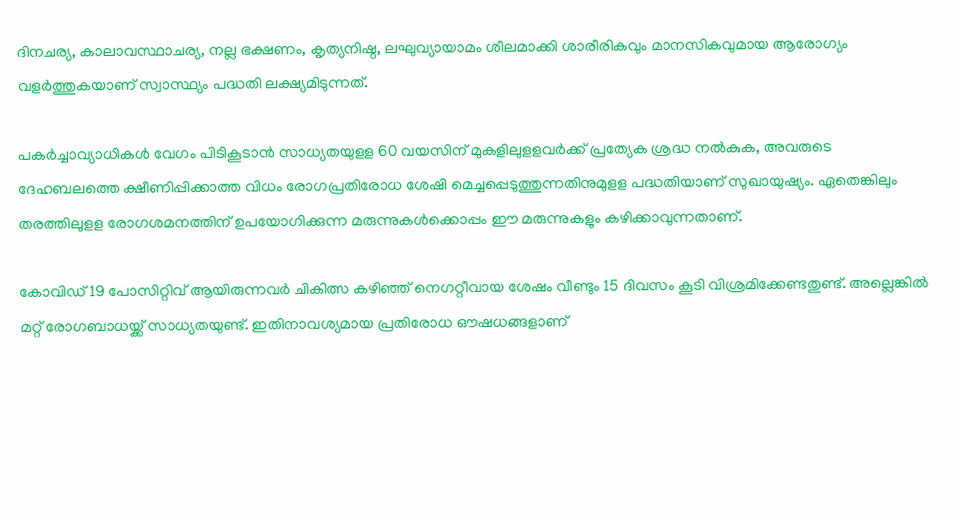ദിനചര്യ, കാലാവസ്ഥാചര്യ, നല്ല ഭക്ഷണം, കൃത്യനിഷ്ഠ, ലഘുവ്യായാമം ശീലമാക്കി ശാരീരികവും മാനസികവുമായ ആരോഗ്യം വളര്‍ത്തുകയാണ് സ്വാസ്ഥ്യം പദ്ധതി ലക്ഷ്യമിടുന്നത്.

പകര്‍ച്ചാവ്യാധികള്‍ വേഗം പിടികൂടാന്‍ സാധ്യതയുളള 60 വയസിന് മുകളിലുളളവര്‍ക്ക് പ്രത്യേക ശ്രദ്ധ നല്‍കുക, അവരുടെ ദേഹബലത്തെ ക്ഷീണിപ്പിക്കാത്ത വിധം രോഗപ്രതിരോധ ശേഷി മെച്ചപ്പെടുത്തുന്നതിനുമുളള പദ്ധതിയാണ് സുഖായുഷ്യം. ഏതെങ്കിലും തരത്തിലുളള രോഗശമനത്തിന് ഉപയോഗിക്കുന്ന മരുന്നുകള്‍ക്കൊപ്പം ഈ മരുന്നുകളും കഴിക്കാവുന്നതാണ്.

കോവിഡ് 19 പോസിറ്റിവ് ആയിരുന്നവര്‍ ചികിത്സ കഴിഞ്ഞ് നെഗറ്റീവായ ശേഷം വീണ്ടും 15 ദിവസം കൂടി വിശ്രമിക്കേണ്ടതുണ്ട്. അല്ലെങ്കില്‍ മറ്റ് രോഗബാധയ്ക്ക് സാധ്യതയുണ്ട്. ഇതിനാവശ്യമായ പ്രതിരോധ ഔഷധങ്ങളാണ്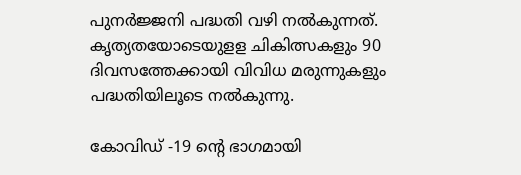പുനര്‍ജ്ജനി പദ്ധതി വഴി നല്‍കുന്നത്.  കൃത്യതയോടെയുളള ചികിത്സകളും 90 ദിവസത്തേക്കായി വിവിധ മരുന്നുകളും പദ്ധതിയിലൂടെ നല്‍കുന്നു.

കോവിഡ് -19 ന്റെ ഭാഗമായി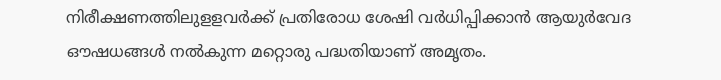നിരീക്ഷണത്തിലുളളവര്‍ക്ക് പ്രതിരോധ ശേഷി വര്‍ധിപ്പിക്കാന്‍ ആയുര്‍വേദ ഔഷധങ്ങള്‍ നല്‍കുന്ന മറ്റൊരു പദ്ധതിയാണ് അമൃതം.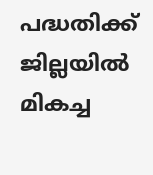പദ്ധതിക്ക് ജില്ലയില്‍ മികച്ച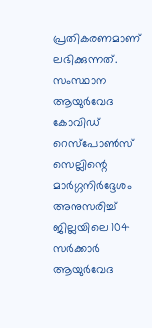പ്രതികരണമാണ് ലഭിക്കുന്നത്. സംസ്ഥാന ആയുര്‍വേദ കോവിഡ് റെസ്‌പോണ്‍സ് സെല്ലിന്റെ മാര്‍ഗ്ഗനിര്‍ദ്ദേശം അനുസരിച്ച് ജില്ലയിലെ 104 സര്‍ക്കാര്‍ ആയുര്‍വേദ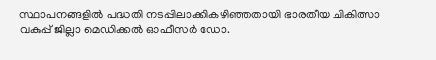സ്ഥാപനങ്ങളില്‍ പദ്ധതി നടപ്പിലാക്കികഴിഞ്ഞതായി ഭാരതീയ ചികിത്സാ വകുപ്പ് ജില്ലാ മെഡിക്കല്‍ ഓഫീസര്‍ ഡോ.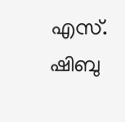എസ്. ഷിബു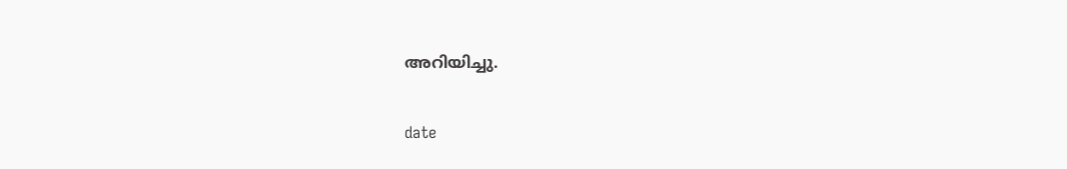അറിയിച്ചു.

date